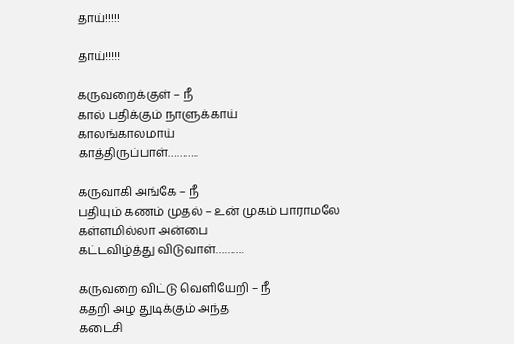தாய்!!!!!

தாய்!!!!!

கருவறைக்குள் – நீ
கால் பதிக்கும் நாளுக்காய்
காலங்காலமாய்
காத்திருப்பாள்………..

கருவாகி அங்கே – நீ
பதியும் கணம் முதல் – உன் முகம் பாராமலே
கள்ளமில்லா அன்பை
கட்டவிழ்த்து விடுவாள்……….

கருவறை விட்டு வெளியேறி – நீ
கதறி அழ துடிக்கும் அந்த
கடைசி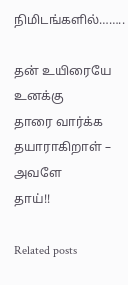நிமிடங்களில்……..

தன் உயிரையே உனக்கு
தாரை வார்க்க
தயாராகிறாள் – அவளே
தாய்!!

Related posts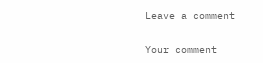Leave a comment

Your comment